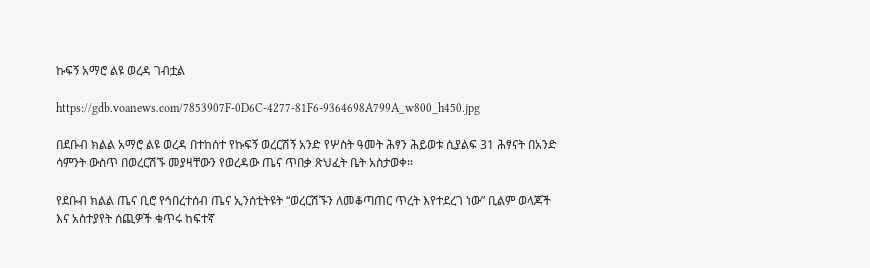ኩፍኝ አማሮ ልዩ ወረዳ ገብቷል

https://gdb.voanews.com/7853907F-0D6C-4277-81F6-9364698A799A_w800_h450.jpg

በደቡብ ክልል አማሮ ልዩ ወረዳ በተከሰተ የኩፍኝ ወረርሽኝ አንድ የሦስት ዓመት ሕፃን ሕይወቱ ሲያልፍ 31 ሕፃናት በአንድ ሳምንት ውስጥ በወረርሽኙ መያዛቸውን የወረዳው ጤና ጥበቃ ጽህፈት ቤት አስታወቀ።

የደቡብ ክልል ጤና ቢሮ የኅበረተሰብ ጤና ኢንሰቲትዩት “ወረርሽኙን ለመቆጣጠር ጥረት እየተደረገ ነው” ቢልም ወላጆች እና አስተያየት ሰጪዎች ቁጥሩ ከፍተኛ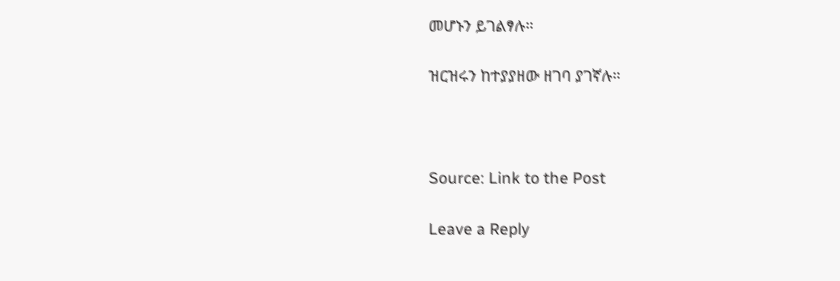መሆኑን ይገልፃሉ።

ዝርዝሩን ከተያያዘው ዘገባ ያገኛሉ።



Source: Link to the Post

Leave a Reply